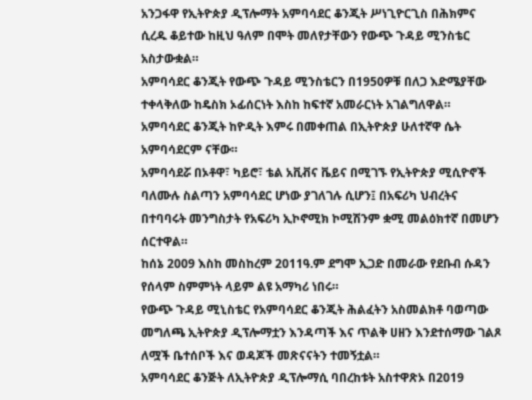አንጋፋዋ የኢትዮጵያ ዲፕሎማት አምባሳደር ቆንጂት ሥነጊዮርጊስ በሕክምና ሲረዱ ቆይተው ከዚህ ዓለም በሞት መለየታቸውን የውጭ ጉዳይ ሚንስቴር አስታውቋል።
አምባሳደር ቆንጂት የውጭ ጉዳይ ሚንስቴርን በ1950ዎቹ በለጋ እድሜያቸው ተቀላቅለው ከዴስክ ኦፊሰርነት እስከ ከፍተኛ አመራርነት አገልግለዋል።
አምባሳደር ቆንጂት ከዮዲት እምሩ በመቀጠል በኢትዮጵያ ሁለተኛዋ ሴት አምባሳደርም ናቸው።
አምባሳደሯ በኦቶዋ፣ ካይሮ፣ ቴል አቪቭና ቬይና በሚገኙ የኢትዮጵያ ሚሲዮኖች ባለሙሉ ስልጣን አምባሳደር ሆነው ያገለገሉ ሲሆን፤ በአፍሪካ ህብረትና በተባባሩት መንግስታት የአፍሪካ ኢኮኖሚክ ኮሚሽንም ቋሚ መልዕክተኛ በመሆን ሰርተዋል።
ከሰኔ 2009 እስከ መስከረም 2011ዓ.ም ደግሞ ኢጋድ በመራው የደቡብ ሱዳን የሰላም ስምምነት ላይም ልዩ አማካሪ ነበሩ።
የውጭ ጉዳይ ሚኒስቴር የአምባሳደር ቆንጂት ሕልፈትን አስመልክቶ ባወጣው መግለጫ ኢትዮጵያ ዲፕሎማቷን እንዳጣች እና ጥልቅ ሀዘን እንደተሰማው ገልጾ ለሟች ቤተሰቦች እና ወዳጆች መጽናናትን ተመኝቷል።
አምባሳደር ቆንጅት ለኢትዮጵያ ዲፕሎማሲ ባበረከቱት አስተዋጽኦ በ2019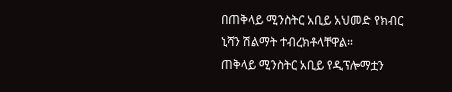በጠቅላይ ሚንስትር አቢይ አህመድ የክብር ኒሻን ሽልማት ተብረክቶላቸዋል።
ጠቅላይ ሚንስትር አቢይ የዲፕሎማቷን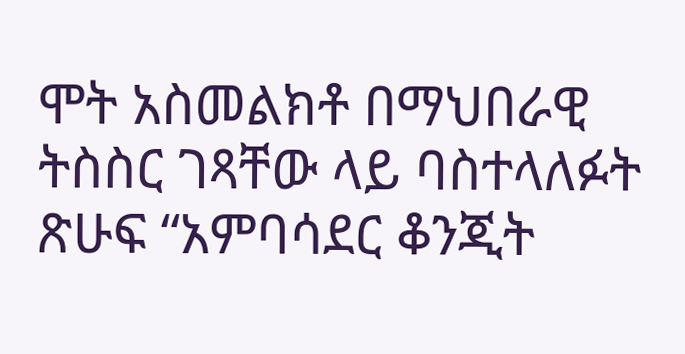ሞት አስመልክቶ በማህበራዊ ትስስር ገጻቸው ላይ ባስተላለፉት ጽሁፍ “አምባሳደር ቆንጂት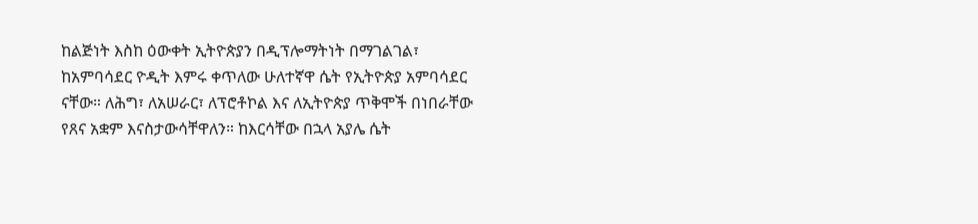ከልጅነት እስከ ዕውቀት ኢትዮጵያን በዲፕሎማትነት በማገልገል፣ ከአምባሳደር ዮዲት እምሩ ቀጥለው ሁለተኛዋ ሴት የኢትዮጵያ አምባሳደር ናቸው። ለሕግ፣ ለአሠራር፣ ለፕሮቶኮል እና ለኢትዮጵያ ጥቅሞች በነበራቸው የጸና አቋም እናስታውሳቸዋለን። ከእርሳቸው በኋላ አያሌ ሴት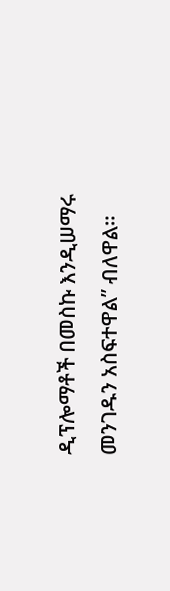ዲፕሎማቶች በመስኩ እንዲሠማሩ መንገዱን አስፍተዋል” ብለዋል።